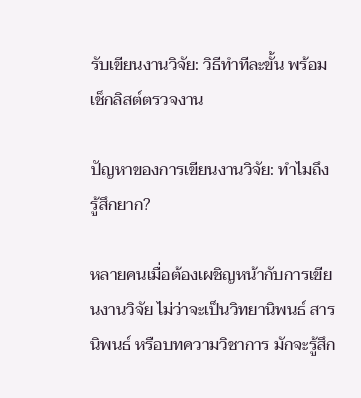รับเขียนงานวิจัย: วิธีทำทีละขั้น พร้อมเช็กลิสต์ตรวจงาน

ปัญหาของการเขียนงานวิจัย: ทำไมถึงรู้สึกยาก?

หลายคนเมื่อต้องเผชิญหน้ากับการเขียนงานวิจัย ไม่ว่าจะเป็นวิทยานิพนธ์ สารนิพนธ์ หรือบทความวิชาการ มักจะรู้สึก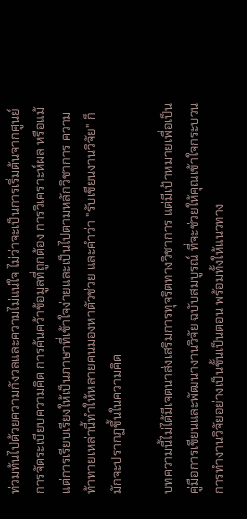ท่วมท้นไปด้วยความกังวลและความไม่แน่ใจ ไม่ว่าจะเป็นการเริ่มต้นจากศูนย์ การจัดระเบียบความคิด การค้นคว้าข้อมูลที่ถูกต้อง การวิเคราะห์ผล หรือแม้แต่การเรียบเรียงให้เป็นภาษาที่เข้าใจง่ายและเป็นไปตามหลักวิชาการ ความท้าทายเหล่านี้ทำให้หลายคนมองหาตัวช่วย และคำว่า "รับเขียนงานวิจัย" ก็มักจะปรากฏขึ้นในความคิด

บทความนี้ไม่ได้มีเจตนาส่งเสริมการทุจริตทางวิชาการ แต่มีเป้าหมายเพื่อเป็น คู่มือการเขียนและพัฒนางานวิจัย ฉบับสมบูรณ์ ที่จะช่วยให้คุณเข้าใจกระบวนการทำงานวิจัยอย่างเป็นขั้นเป็นตอน พร้อมทั้งให้แนวทาง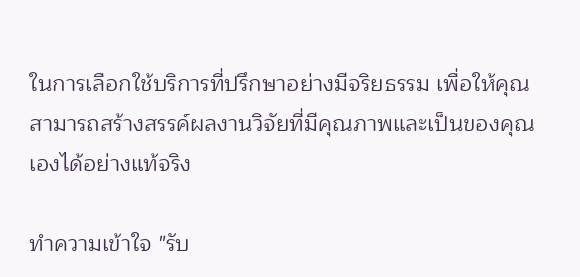ในการเลือกใช้บริการที่ปรึกษาอย่างมีจริยธรรม เพื่อให้คุณสามารถสร้างสรรค์ผลงานวิจัยที่มีคุณภาพและเป็นของคุณเองได้อย่างแท้จริง

ทำความเข้าใจ "รับ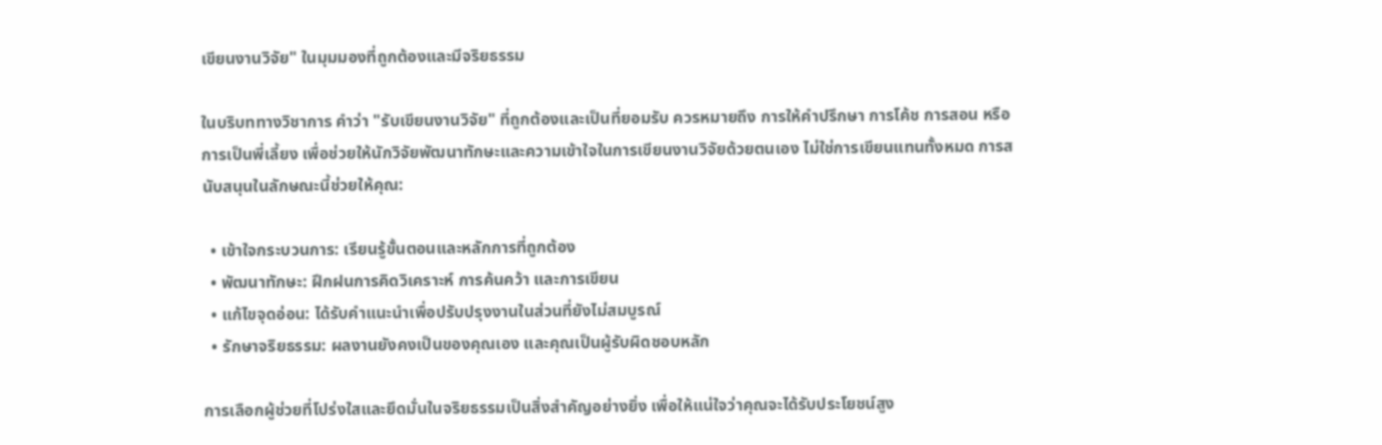เขียนงานวิจัย" ในมุมมองที่ถูกต้องและมีจริยธรรม

ในบริบททางวิชาการ คำว่า "รับเขียนงานวิจัย" ที่ถูกต้องและเป็นที่ยอมรับ ควรหมายถึง การให้คำปรึกษา การโค้ช การสอน หรือการเป็นพี่เลี้ยง เพื่อช่วยให้นักวิจัยพัฒนาทักษะและความเข้าใจในการเขียนงานวิจัยด้วยตนเอง ไม่ใช่การเขียนแทนทั้งหมด การสนับสนุนในลักษณะนี้ช่วยให้คุณ:

  • เข้าใจกระบวนการ: เรียนรู้ขั้นตอนและหลักการที่ถูกต้อง
  • พัฒนาทักษะ: ฝึกฝนการคิดวิเคราะห์ การค้นคว้า และการเขียน
  • แก้ไขจุดอ่อน: ได้รับคำแนะนำเพื่อปรับปรุงงานในส่วนที่ยังไม่สมบูรณ์
  • รักษาจริยธรรม: ผลงานยังคงเป็นของคุณเอง และคุณเป็นผู้รับผิดชอบหลัก

การเลือกผู้ช่วยที่โปร่งใสและยึดมั่นในจริยธรรมเป็นสิ่งสำคัญอย่างยิ่ง เพื่อให้แน่ใจว่าคุณจะได้รับประโยชน์สูง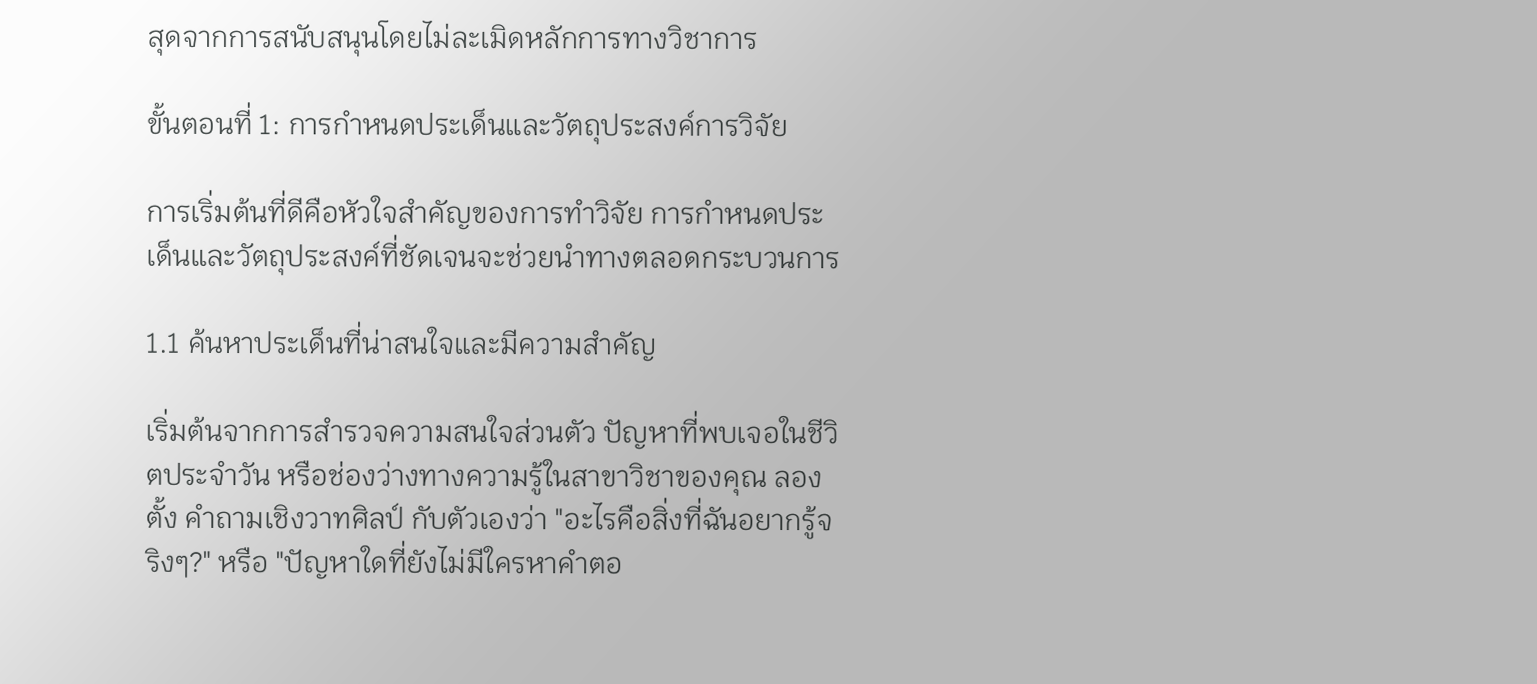สุดจากการสนับสนุนโดยไม่ละเมิดหลักการทางวิชาการ

ขั้นตอนที่ 1: การกำหนดประเด็นและวัตถุประสงค์การวิจัย

การเริ่มต้นที่ดีคือหัวใจสำคัญของการทำวิจัย การกำหนดประเด็นและวัตถุประสงค์ที่ชัดเจนจะช่วยนำทางตลอดกระบวนการ

1.1 ค้นหาประเด็นที่น่าสนใจและมีความสำคัญ

เริ่มต้นจากการสำรวจความสนใจส่วนตัว ปัญหาที่พบเจอในชีวิตประจำวัน หรือช่องว่างทางความรู้ในสาขาวิชาของคุณ ลองตั้ง คำถามเชิงวาทศิลป์ กับตัวเองว่า "อะไรคือสิ่งที่ฉันอยากรู้จริงๆ?" หรือ "ปัญหาใดที่ยังไม่มีใครหาคำตอ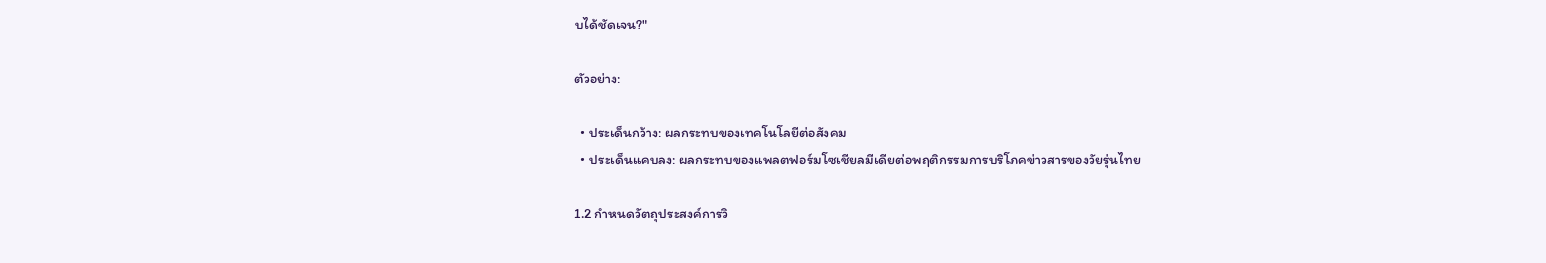บได้ชัดเจน?"

ตัวอย่าง:

  • ประเด็นกว้าง: ผลกระทบของเทคโนโลยีต่อสังคม
  • ประเด็นแคบลง: ผลกระทบของแพลตฟอร์มโซเชียลมีเดียต่อพฤติกรรมการบริโภคข่าวสารของวัยรุ่นไทย

1.2 กำหนดวัตถุประสงค์การวิ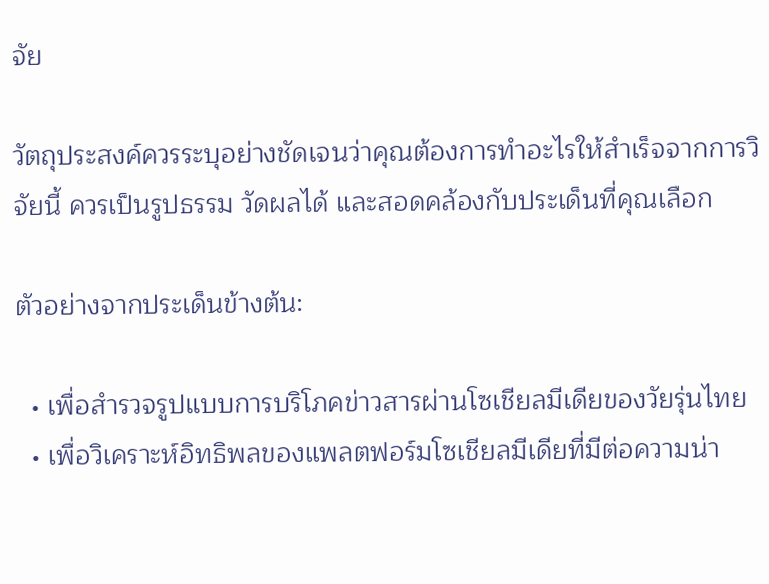จัย

วัตถุประสงค์ควรระบุอย่างชัดเจนว่าคุณต้องการทำอะไรให้สำเร็จจากการวิจัยนี้ ควรเป็นรูปธรรม วัดผลได้ และสอดคล้องกับประเด็นที่คุณเลือก

ตัวอย่างจากประเด็นข้างต้น:

  • เพื่อสำรวจรูปแบบการบริโภคข่าวสารผ่านโซเชียลมีเดียของวัยรุ่นไทย
  • เพื่อวิเคราะห์อิทธิพลของแพลตฟอร์มโซเชียลมีเดียที่มีต่อความน่า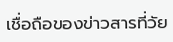เชื่อถือของข่าวสารที่วัย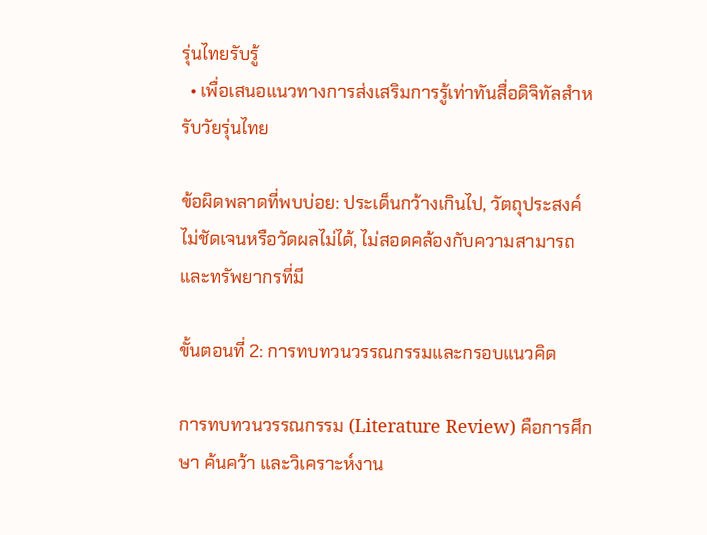รุ่นไทยรับรู้
  • เพื่อเสนอแนวทางการส่งเสริมการรู้เท่าทันสื่อดิจิทัลสำหรับวัยรุ่นไทย

ข้อผิดพลาดที่พบบ่อย: ประเด็นกว้างเกินไป, วัตถุประสงค์ไม่ชัดเจนหรือวัดผลไม่ได้, ไม่สอดคล้องกับความสามารถและทรัพยากรที่มี

ขั้นตอนที่ 2: การทบทวนวรรณกรรมและกรอบแนวคิด

การทบทวนวรรณกรรม (Literature Review) คือการศึกษา ค้นคว้า และวิเคราะห์งาน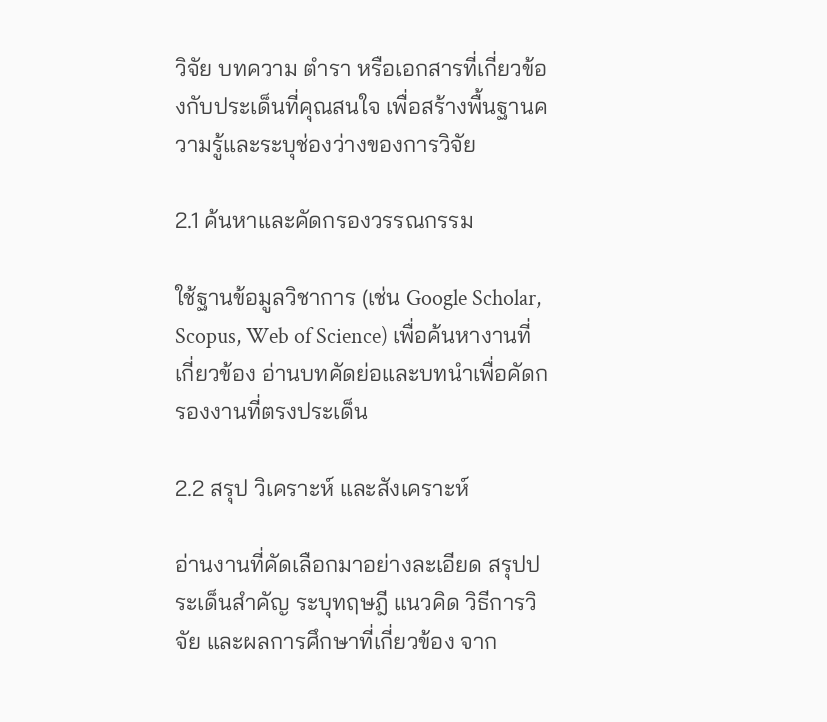วิจัย บทความ ตำรา หรือเอกสารที่เกี่ยวข้องกับประเด็นที่คุณสนใจ เพื่อสร้างพื้นฐานความรู้และระบุช่องว่างของการวิจัย

2.1 ค้นหาและคัดกรองวรรณกรรม

ใช้ฐานข้อมูลวิชาการ (เช่น Google Scholar, Scopus, Web of Science) เพื่อค้นหางานที่เกี่ยวข้อง อ่านบทคัดย่อและบทนำเพื่อคัดกรองงานที่ตรงประเด็น

2.2 สรุป วิเคราะห์ และสังเคราะห์

อ่านงานที่คัดเลือกมาอย่างละเอียด สรุปประเด็นสำคัญ ระบุทฤษฎี แนวคิด วิธีการวิจัย และผลการศึกษาที่เกี่ยวข้อง จาก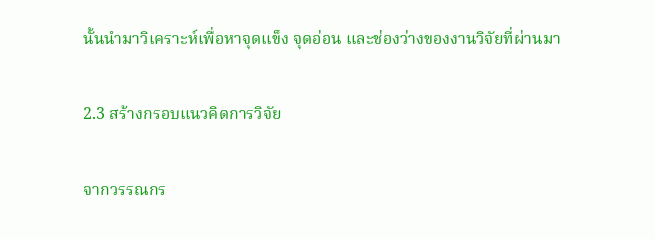นั้นนำมาวิเคราะห์เพื่อหาจุดแข็ง จุดอ่อน และช่องว่างของงานวิจัยที่ผ่านมา

2.3 สร้างกรอบแนวคิดการวิจัย

จากวรรณกร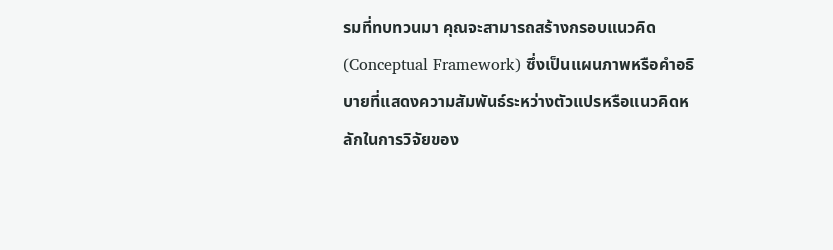รมที่ทบทวนมา คุณจะสามารถสร้างกรอบแนวคิด (Conceptual Framework) ซึ่งเป็นแผนภาพหรือคำอธิบายที่แสดงความสัมพันธ์ระหว่างตัวแปรหรือแนวคิดหลักในการวิจัยของ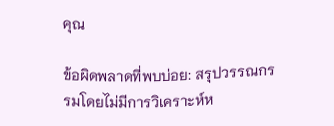คุณ

ข้อผิดพลาดที่พบบ่อย: สรุปวรรณกรรมโดยไม่มีการวิเคราะห์ห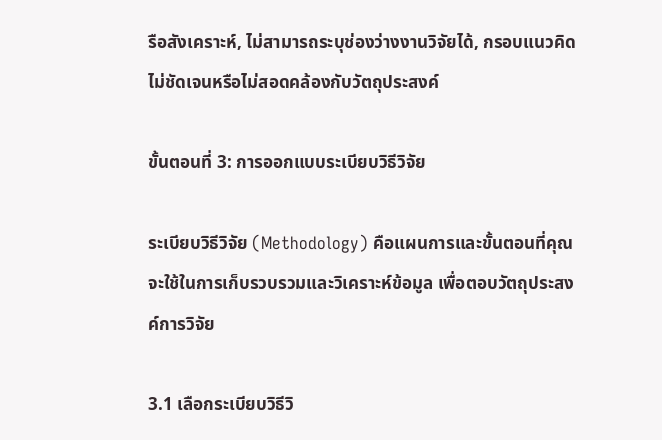รือสังเคราะห์, ไม่สามารถระบุช่องว่างงานวิจัยได้, กรอบแนวคิดไม่ชัดเจนหรือไม่สอดคล้องกับวัตถุประสงค์

ขั้นตอนที่ 3: การออกแบบระเบียบวิธีวิจัย

ระเบียบวิธีวิจัย (Methodology) คือแผนการและขั้นตอนที่คุณจะใช้ในการเก็บรวบรวมและวิเคราะห์ข้อมูล เพื่อตอบวัตถุประสงค์การวิจัย

3.1 เลือกระเบียบวิธีวิ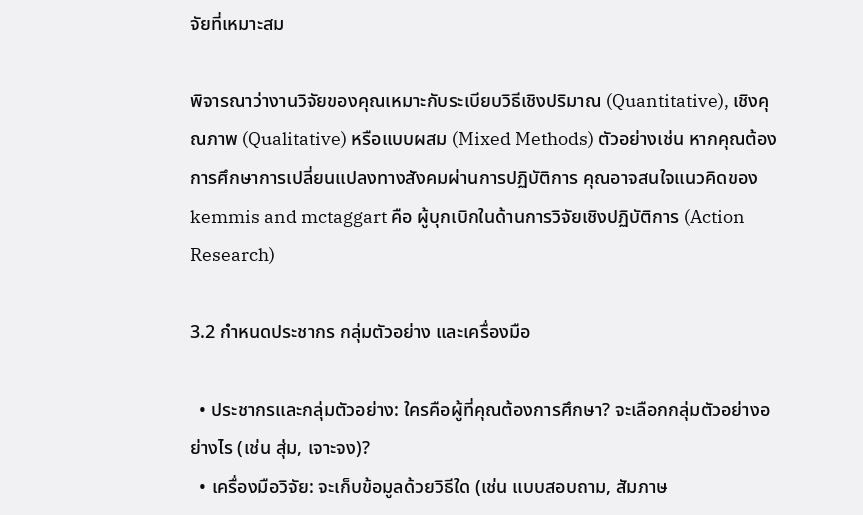จัยที่เหมาะสม

พิจารณาว่างานวิจัยของคุณเหมาะกับระเบียบวิธีเชิงปริมาณ (Quantitative), เชิงคุณภาพ (Qualitative) หรือแบบผสม (Mixed Methods) ตัวอย่างเช่น หากคุณต้องการศึกษาการเปลี่ยนแปลงทางสังคมผ่านการปฏิบัติการ คุณอาจสนใจแนวคิดของ kemmis and mctaggart คือ ผู้บุกเบิกในด้านการวิจัยเชิงปฏิบัติการ (Action Research)

3.2 กำหนดประชากร กลุ่มตัวอย่าง และเครื่องมือ

  • ประชากรและกลุ่มตัวอย่าง: ใครคือผู้ที่คุณต้องการศึกษา? จะเลือกกลุ่มตัวอย่างอย่างไร (เช่น สุ่ม, เจาะจง)?
  • เครื่องมือวิจัย: จะเก็บข้อมูลด้วยวิธีใด (เช่น แบบสอบถาม, สัมภาษ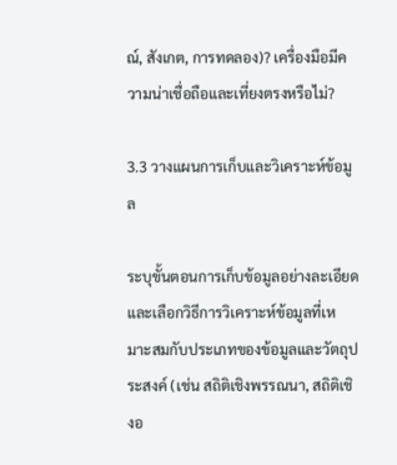ณ์, สังเกต, การทดลอง)? เครื่องมือมีความน่าเชื่อถือและเที่ยงตรงหรือไม่?

3.3 วางแผนการเก็บและวิเคราะห์ข้อมูล

ระบุขั้นตอนการเก็บข้อมูลอย่างละเอียด และเลือกวิธีการวิเคราะห์ข้อมูลที่เหมาะสมกับประเภทของข้อมูลและวัตถุประสงค์ (เช่น สถิติเชิงพรรณนา, สถิติเชิงอ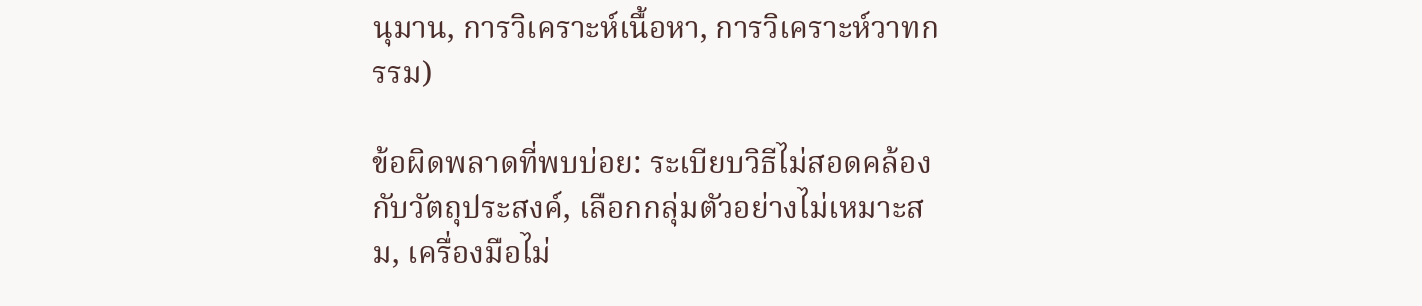นุมาน, การวิเคราะห์เนื้อหา, การวิเคราะห์วาทกรรม)

ข้อผิดพลาดที่พบบ่อย: ระเบียบวิธีไม่สอดคล้องกับวัตถุประสงค์, เลือกกลุ่มตัวอย่างไม่เหมาะสม, เครื่องมือไม่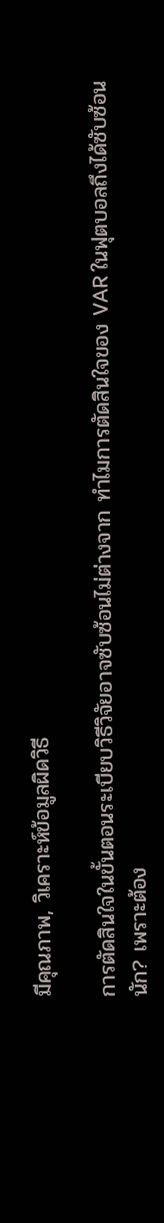มีคุณภาพ, วิเคราะห์ข้อมูลผิดวิธี

การตัดสินใจในขั้นตอนระเบียบวิธีวิจัยอาจซับซ้อนไม่ต่างจาก ทำไมการตัดสินใจของ VAR ในฟุตบอลถึงได้ซับซ้อนนัก? เพราะต้อง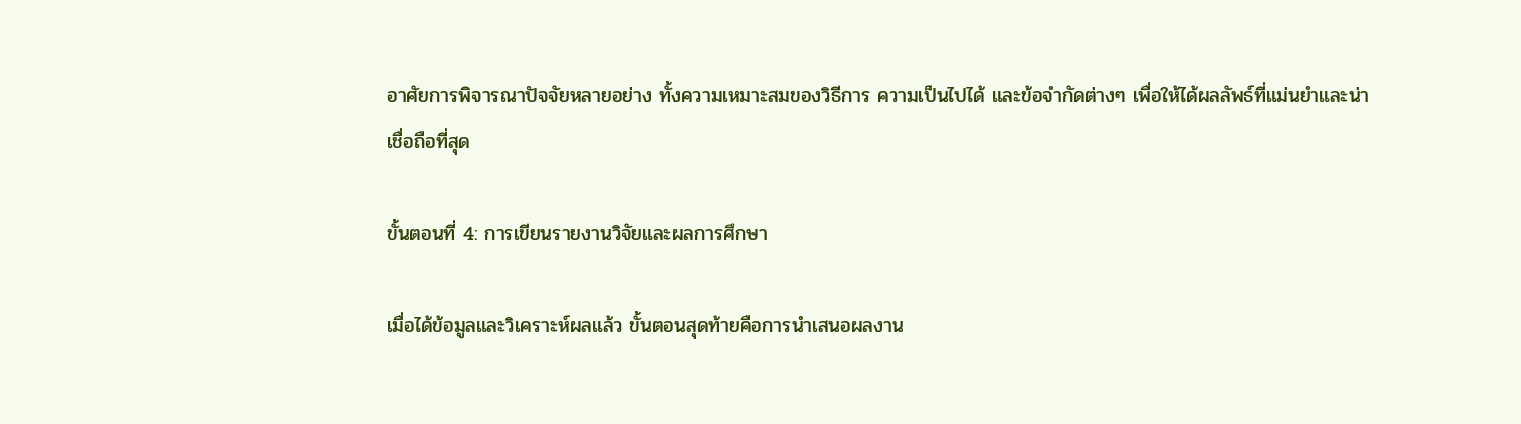อาศัยการพิจารณาปัจจัยหลายอย่าง ทั้งความเหมาะสมของวิธีการ ความเป็นไปได้ และข้อจำกัดต่างๆ เพื่อให้ได้ผลลัพธ์ที่แม่นยำและน่าเชื่อถือที่สุด

ขั้นตอนที่ 4: การเขียนรายงานวิจัยและผลการศึกษา

เมื่อได้ข้อมูลและวิเคราะห์ผลแล้ว ขั้นตอนสุดท้ายคือการนำเสนอผลงาน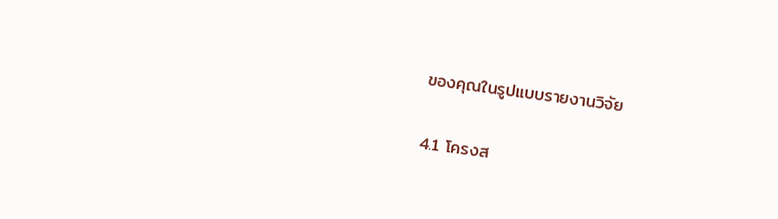ของคุณในรูปแบบรายงานวิจัย

4.1 โครงส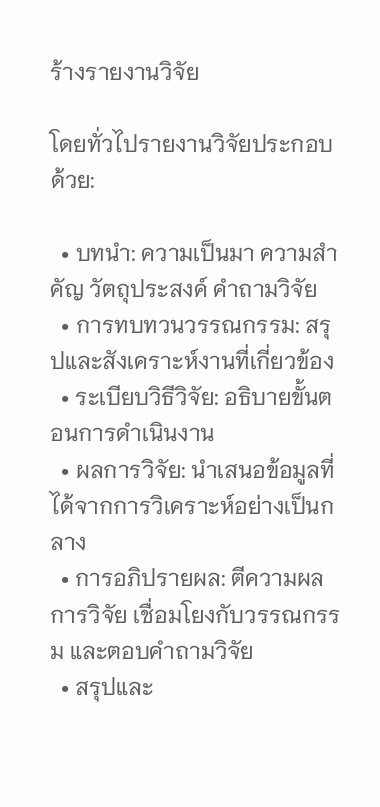ร้างรายงานวิจัย

โดยทั่วไปรายงานวิจัยประกอบด้วย:

  • บทนำ: ความเป็นมา ความสำคัญ วัตถุประสงค์ คำถามวิจัย
  • การทบทวนวรรณกรรม: สรุปและสังเคราะห์งานที่เกี่ยวข้อง
  • ระเบียบวิธีวิจัย: อธิบายขั้นตอนการดำเนินงาน
  • ผลการวิจัย: นำเสนอข้อมูลที่ได้จากการวิเคราะห์อย่างเป็นกลาง
  • การอภิปรายผล: ตีความผลการวิจัย เชื่อมโยงกับวรรณกรรม และตอบคำถามวิจัย
  • สรุปและ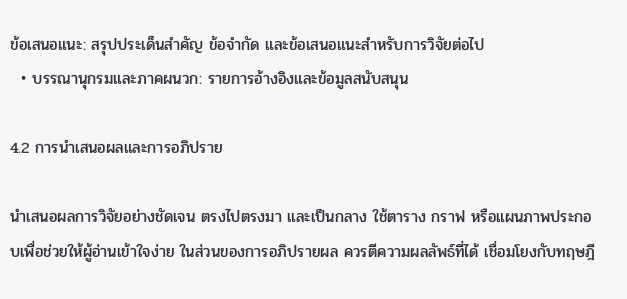ข้อเสนอแนะ: สรุปประเด็นสำคัญ ข้อจำกัด และข้อเสนอแนะสำหรับการวิจัยต่อไป
  • บรรณานุกรมและภาคผนวก: รายการอ้างอิงและข้อมูลสนับสนุน

4.2 การนำเสนอผลและการอภิปราย

นำเสนอผลการวิจัยอย่างชัดเจน ตรงไปตรงมา และเป็นกลาง ใช้ตาราง กราฟ หรือแผนภาพประกอบเพื่อช่วยให้ผู้อ่านเข้าใจง่าย ในส่วนของการอภิปรายผล ควรตีความผลลัพธ์ที่ได้ เชื่อมโยงกับทฤษฎี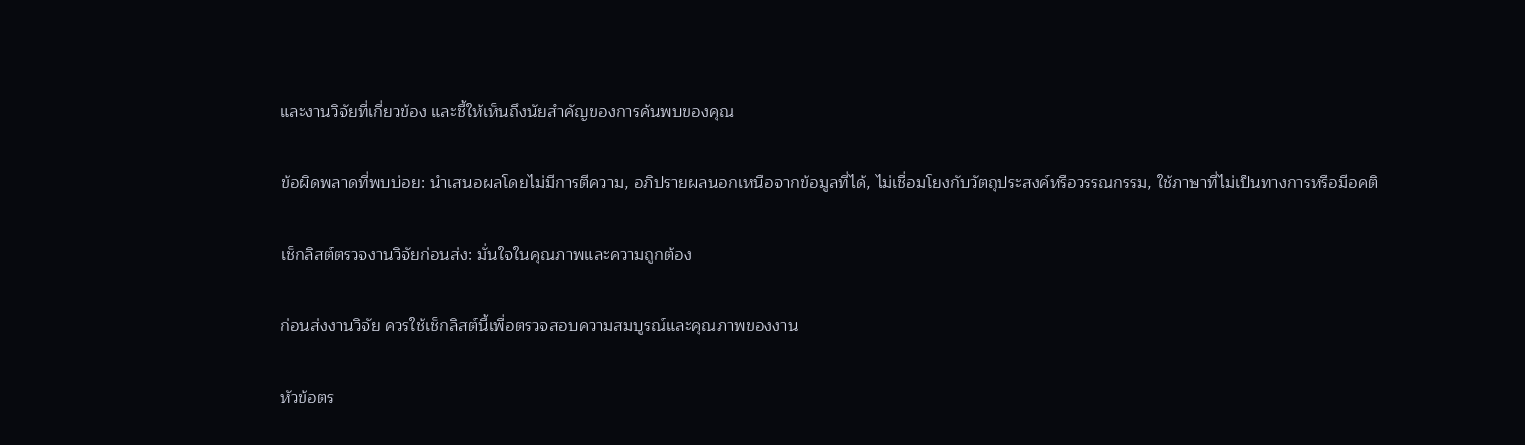และงานวิจัยที่เกี่ยวข้อง และชี้ให้เห็นถึงนัยสำคัญของการค้นพบของคุณ

ข้อผิดพลาดที่พบบ่อย: นำเสนอผลโดยไม่มีการตีความ, อภิปรายผลนอกเหนือจากข้อมูลที่ได้, ไม่เชื่อมโยงกับวัตถุประสงค์หรือวรรณกรรม, ใช้ภาษาที่ไม่เป็นทางการหรือมีอคติ

เช็กลิสต์ตรวจงานวิจัยก่อนส่ง: มั่นใจในคุณภาพและความถูกต้อง

ก่อนส่งงานวิจัย ควรใช้เช็กลิสต์นี้เพื่อตรวจสอบความสมบูรณ์และคุณภาพของงาน

หัวข้อตร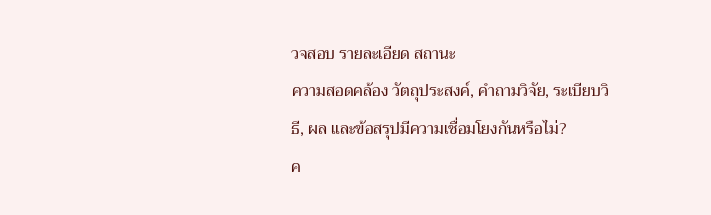วจสอบ รายละเอียด สถานะ
ความสอดคล้อง วัตถุประสงค์, คำถามวิจัย, ระเบียบวิธี, ผล และข้อสรุปมีความเชื่อมโยงกันหรือไม่?
ค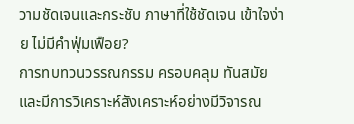วามชัดเจนและกระชับ ภาษาที่ใช้ชัดเจน เข้าใจง่าย ไม่มีคำฟุ่มเฟือย?
การทบทวนวรรณกรรม ครอบคลุม ทันสมัย และมีการวิเคราะห์สังเคราะห์อย่างมีวิจารณ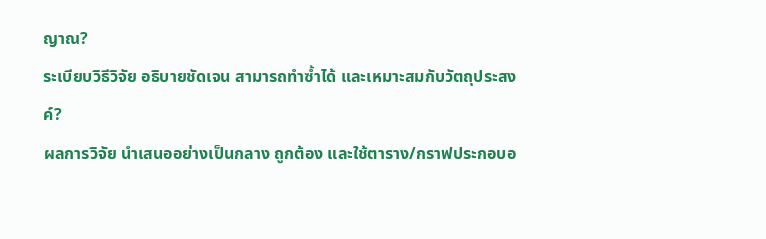ญาณ?
ระเบียบวิธีวิจัย อธิบายชัดเจน สามารถทำซ้ำได้ และเหมาะสมกับวัตถุประสงค์?
ผลการวิจัย นำเสนออย่างเป็นกลาง ถูกต้อง และใช้ตาราง/กราฟประกอบอ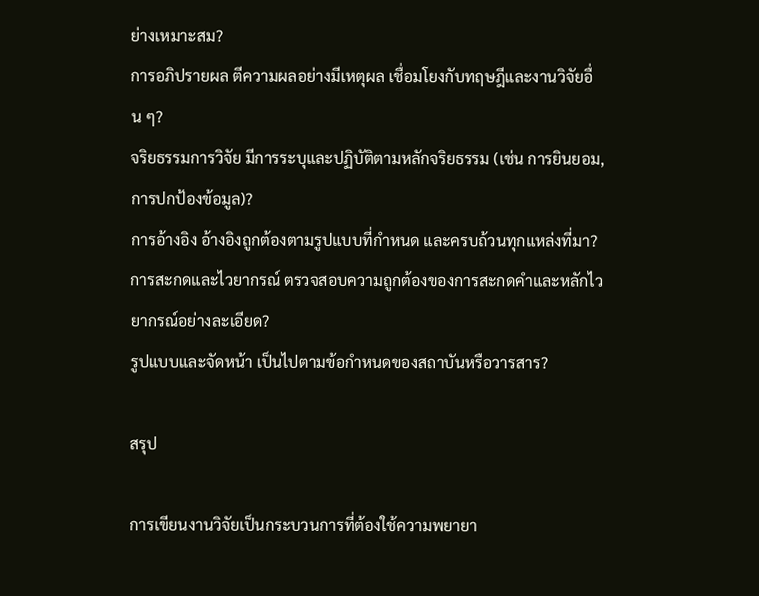ย่างเหมาะสม?
การอภิปรายผล ตีความผลอย่างมีเหตุผล เชื่อมโยงกับทฤษฎีและงานวิจัยอื่น ๆ?
จริยธรรมการวิจัย มีการระบุและปฏิบัติตามหลักจริยธรรม (เช่น การยินยอม, การปกป้องข้อมูล)?
การอ้างอิง อ้างอิงถูกต้องตามรูปแบบที่กำหนด และครบถ้วนทุกแหล่งที่มา?
การสะกดและไวยากรณ์ ตรวจสอบความถูกต้องของการสะกดคำและหลักไวยากรณ์อย่างละเอียด?
รูปแบบและจัดหน้า เป็นไปตามข้อกำหนดของสถาบันหรือวารสาร?

สรุป

การเขียนงานวิจัยเป็นกระบวนการที่ต้องใช้ความพยายา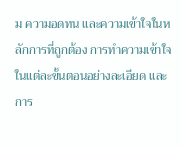ม ความอดทน และความเข้าใจในหลักการที่ถูกต้อง การทำความเข้าใจในแต่ละขั้นตอนอย่างละเอียด และการ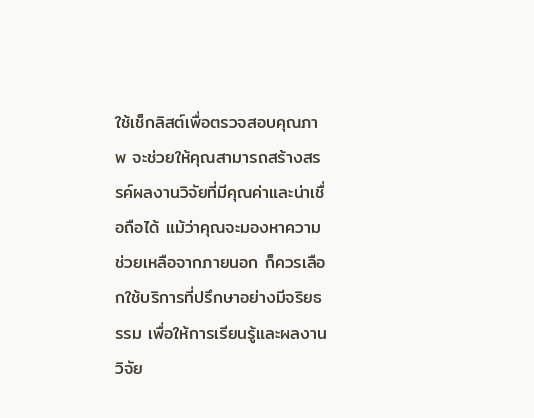ใช้เช็กลิสต์เพื่อตรวจสอบคุณภาพ จะช่วยให้คุณสามารถสร้างสรรค์ผลงานวิจัยที่มีคุณค่าและน่าเชื่อถือได้ แม้ว่าคุณจะมองหาความช่วยเหลือจากภายนอก ก็ควรเลือกใช้บริการที่ปรึกษาอย่างมีจริยธรรม เพื่อให้การเรียนรู้และผลงานวิจัย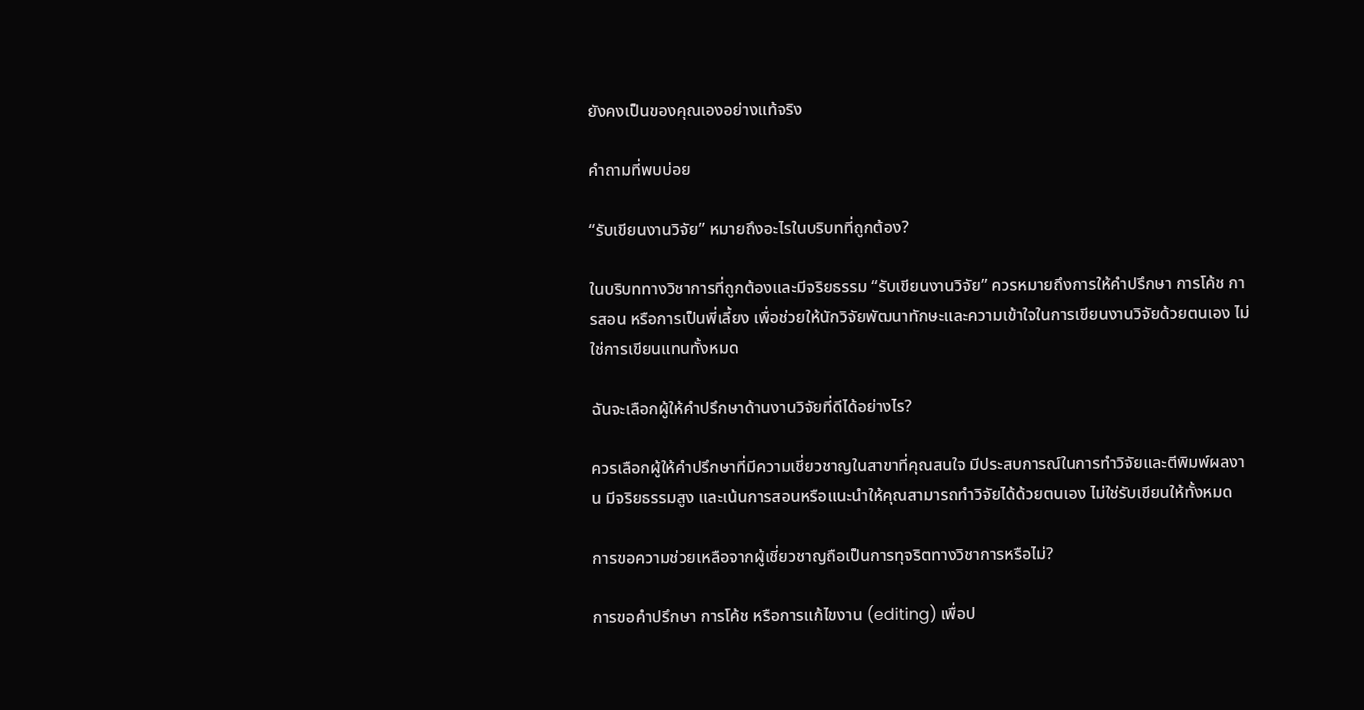ยังคงเป็นของคุณเองอย่างแท้จริง

คำถามที่พบบ่อย

“รับเขียนงานวิจัย” หมายถึงอะไรในบริบทที่ถูกต้อง?

ในบริบททางวิชาการที่ถูกต้องและมีจริยธรรม “รับเขียนงานวิจัย” ควรหมายถึงการให้คำปรึกษา การโค้ช การสอน หรือการเป็นพี่เลี้ยง เพื่อช่วยให้นักวิจัยพัฒนาทักษะและความเข้าใจในการเขียนงานวิจัยด้วยตนเอง ไม่ใช่การเขียนแทนทั้งหมด

ฉันจะเลือกผู้ให้คำปรึกษาด้านงานวิจัยที่ดีได้อย่างไร?

ควรเลือกผู้ให้คำปรึกษาที่มีความเชี่ยวชาญในสาขาที่คุณสนใจ มีประสบการณ์ในการทำวิจัยและตีพิมพ์ผลงาน มีจริยธรรมสูง และเน้นการสอนหรือแนะนำให้คุณสามารถทำวิจัยได้ด้วยตนเอง ไม่ใช่รับเขียนให้ทั้งหมด

การขอความช่วยเหลือจากผู้เชี่ยวชาญถือเป็นการทุจริตทางวิชาการหรือไม่?

การขอคำปรึกษา การโค้ช หรือการแก้ไขงาน (editing) เพื่อป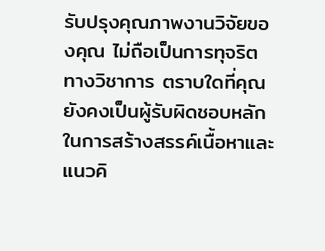รับปรุงคุณภาพงานวิจัยของคุณ ไม่ถือเป็นการทุจริตทางวิชาการ ตราบใดที่คุณยังคงเป็นผู้รับผิดชอบหลักในการสร้างสรรค์เนื้อหาและแนวคิ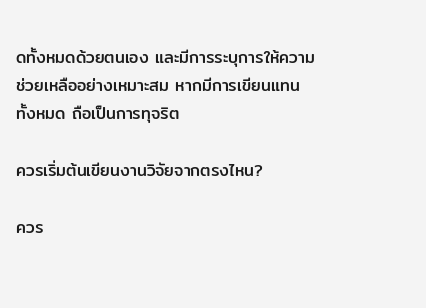ดทั้งหมดด้วยตนเอง และมีการระบุการให้ความช่วยเหลืออย่างเหมาะสม หากมีการเขียนแทนทั้งหมด ถือเป็นการทุจริต

ควรเริ่มต้นเขียนงานวิจัยจากตรงไหน?

ควร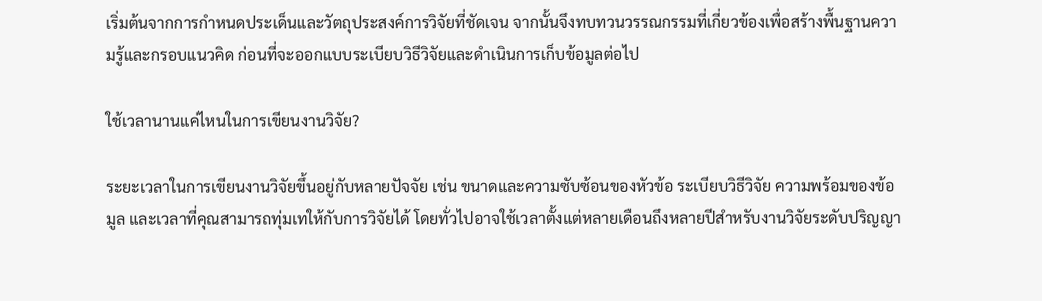เริ่มต้นจากการกำหนดประเด็นและวัตถุประสงค์การวิจัยที่ชัดเจน จากนั้นจึงทบทวนวรรณกรรมที่เกี่ยวข้องเพื่อสร้างพื้นฐานความรู้และกรอบแนวคิด ก่อนที่จะออกแบบระเบียบวิธีวิจัยและดำเนินการเก็บข้อมูลต่อไป

ใช้เวลานานแค่ไหนในการเขียนงานวิจัย?

ระยะเวลาในการเขียนงานวิจัยขึ้นอยู่กับหลายปัจจัย เช่น ขนาดและความซับซ้อนของหัวข้อ ระเบียบวิธีวิจัย ความพร้อมของข้อมูล และเวลาที่คุณสามารถทุ่มเทให้กับการวิจัยได้ โดยทั่วไปอาจใช้เวลาตั้งแต่หลายเดือนถึงหลายปีสำหรับงานวิจัยระดับปริญญา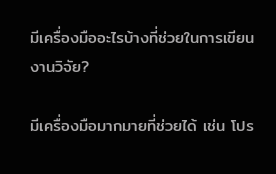มีเครื่องมืออะไรบ้างที่ช่วยในการเขียนงานวิจัย?

มีเครื่องมือมากมายที่ช่วยได้ เช่น โปร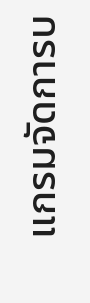แกรมจัดการบ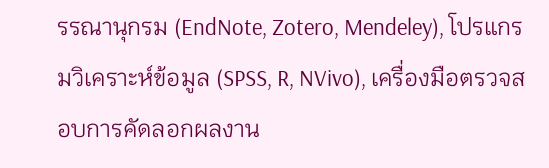รรณานุกรม (EndNote, Zotero, Mendeley), โปรแกรมวิเคราะห์ข้อมูล (SPSS, R, NVivo), เครื่องมือตรวจสอบการคัดลอกผลงาน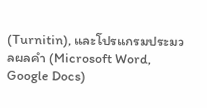(Turnitin), และโปรแกรมประมวลผลคำ (Microsoft Word, Google Docs)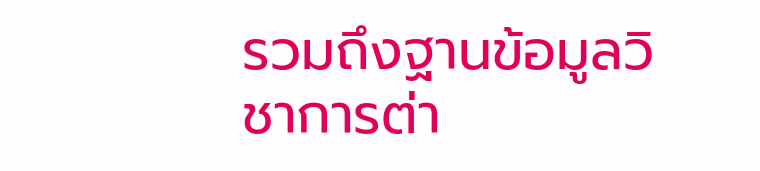รวมถึงฐานข้อมูลวิชาการต่า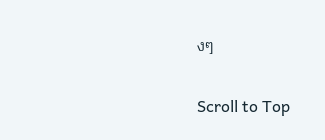งๆ

Scroll to Top